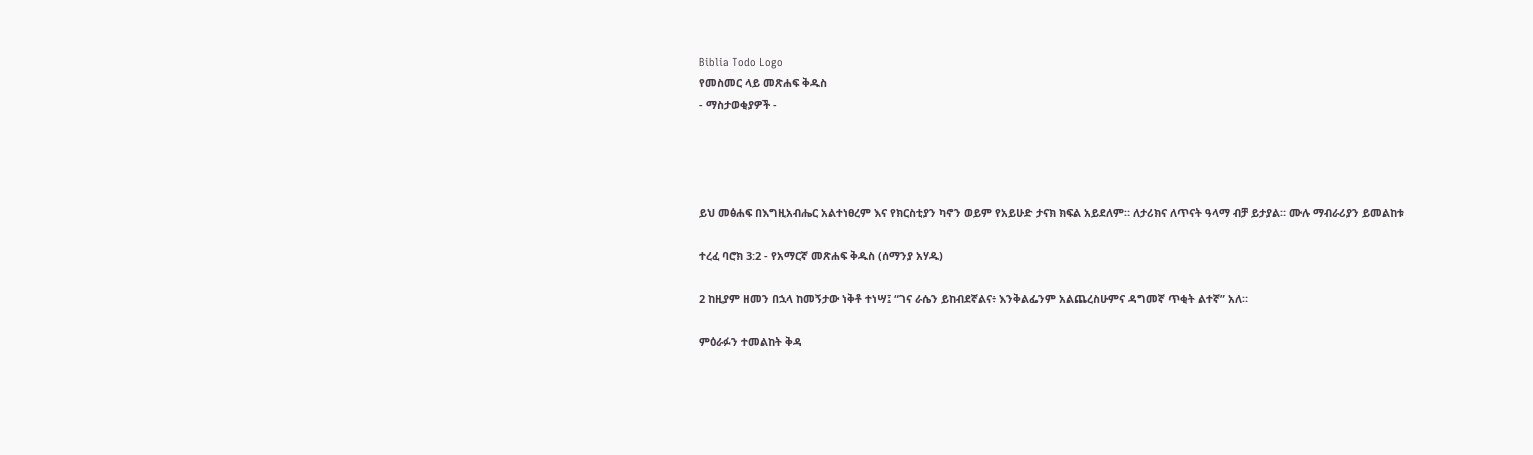Biblia Todo Logo
የመስመር ላይ መጽሐፍ ቅዱስ
- ማስታወቂያዎች -




ይህ መፅሐፍ በእግዚአብሔር አልተነፀረም እና የክርስቲያን ካኖን ወይም የአይሁድ ታናክ ክፍል አይደለም። ለታሪክና ለጥናት ዓላማ ብቻ ይታያል። ሙሉ ማብራሪያን ይመልከቱ

ተረፈ ባሮክ 3:2 - የአማርኛ መጽሐፍ ቅዱስ (ሰማንያ አሃዱ)

2 ከዚያም ዘመን በኋላ ከመኝታው ነቅቶ ተነሣ፤ “ገና ራሴን ይከብደኛልና፥ እንቅልፌንም አልጨረስሁምና ዳግመኛ ጥቂት ልተኛ” አለ።

ምዕራፉን ተመልከት ቅዳ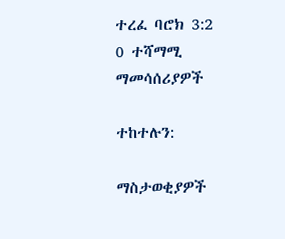ተረፈ ባሮክ 3:2
0 ተሻማሚ ማመሳሰሪያዎች

ተከተሉን:

ማስታወቂያዎች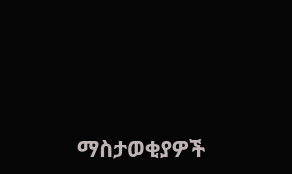ማስታወቂያዎች